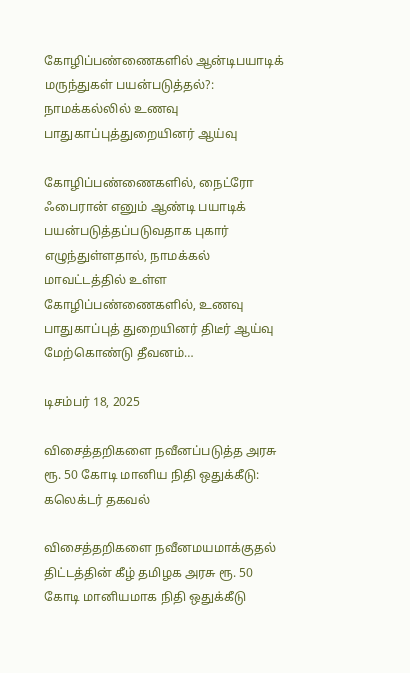கோழிப்பண்ணைகளில் ஆன்டிபயாடிக் மருந்துகள் பயன்படுத்தல்?: நாமக்கல்லில் உணவு பாதுகாப்புத்துறையினர் ஆய்வு

கோழிப்பண்ணைகளில், நைட்ரோ ஃபைரான் எனும் ஆண்டி பயாடிக் பயன்படுத்தப்படுவதாக புகார் எழுந்துள்ளதால், நாமக்கல் மாவட்டத்தில் உள்ள கோழிப்பண்ணைகளில், உணவு பாதுகாப்புத் துறையினர் திடீர் ஆய்வு மேற்கொண்டு தீவனம்…

டிசம்பர் 18, 2025

விசைத்தறிகளை நவீனப்படுத்த அரசு ரூ. 50 கோடி மானிய நிதி ஒதுக்கீடு: கலெக்டர் தகவல்

விசைத்தறிகளை நவீனமயமாக்குதல் திட்டத்தின் கீழ் தமிழக அரசு ரூ. 50 கோடி மானியமாக நிதி ஒதுக்கீடு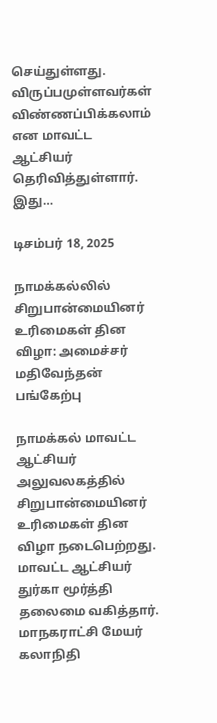செய்துள்ளது. விருப்பமுள்ளவர்கள் விண்ணப்பிக்கலாம் என மாவட்ட ஆட்சியர் தெரிவித்துள்ளார். இது…

டிசம்பர் 18, 2025

நாமக்கல்லில் சிறுபான்மையினர் உரிமைகள் தின விழா: அமைச்சர் மதிவேந்தன் பங்கேற்பு

நாமக்கல் மாவட்ட ஆட்சியர் அலுவலகத்தில்  சிறுபான்மையினர் உரிமைகள் தின விழா நடைபெற்றது. மாவட்ட ஆட்சியர் துர்கா மூர்த்தி தலைமை வகித்தார். மாநகராட்சி மேயர் கலாநிதி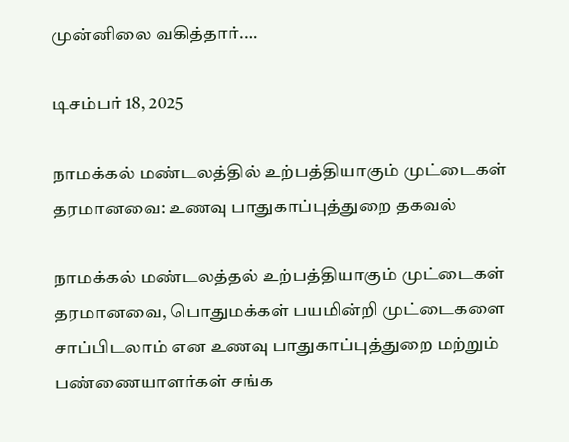முன்னிலை வகித்தார்.…

டிசம்பர் 18, 2025

நாமக்கல் மண்டலத்தில் உற்பத்தியாகும் முட்டைகள் தரமானவை: உணவு பாதுகாப்புத்துறை தகவல்

நாமக்கல் மண்டலத்தல் உற்பத்தியாகும் முட்டைகள் தரமானவை, பொதுமக்கள் பயமின்றி முட்டைகளை சாப்பிடலாம் என உணவு பாதுகாப்புத்துறை மற்றும் பண்ணையாளர்கள் சங்க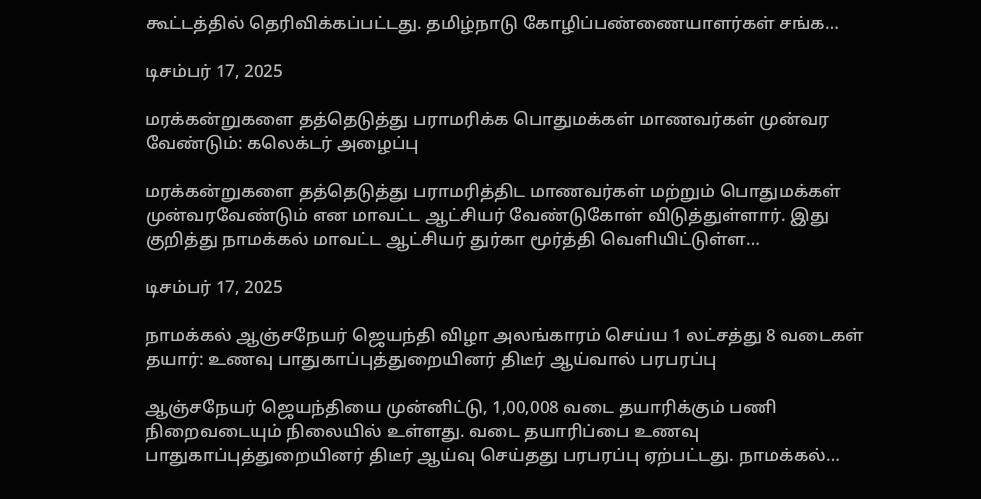கூட்டத்தில் தெரிவிக்கப்பட்டது. தமிழ்நாடு கோழிப்பண்ணையாளர்கள் சங்க…

டிசம்பர் 17, 2025

மரக்கன்றுகளை தத்தெடுத்து பராமரிக்க பொதுமக்கள் மாணவர்கள் முன்வர வேண்டும்: கலெக்டர் அழைப்பு

மரக்கன்றுகளை தத்தெடுத்து பராமரித்திட மாணவர்கள் மற்றும் பொதுமக்கள் முன்வரவேண்டும் என மாவட்ட ஆட்சியர் வேண்டுகோள் விடுத்துள்ளார். இது குறித்து நாமக்கல் மாவட்ட ஆட்சியர் துர்கா மூர்த்தி வெளியிட்டுள்ள…

டிசம்பர் 17, 2025

நாமக்கல் ஆஞ்சநேயர் ஜெயந்தி விழா அலங்காரம் செய்ய 1 லட்சத்து 8 வடைகள் தயார்: உணவு பாதுகாப்புத்துறையினர் திடீர் ஆய்வால் பரபரப்பு

ஆஞ்சநேயர் ஜெயந்தியை முன்னிட்டு, 1,00,008 வடை தயாரிக்கும் பணி நிறைவடையும் நிலையில் உள்ளது. வடை தயாரிப்பை உணவு பாதுகாப்புத்துறையினர் திடீர் ஆய்வு செய்தது பரபரப்பு ஏற்பட்டது. நாமக்கல்…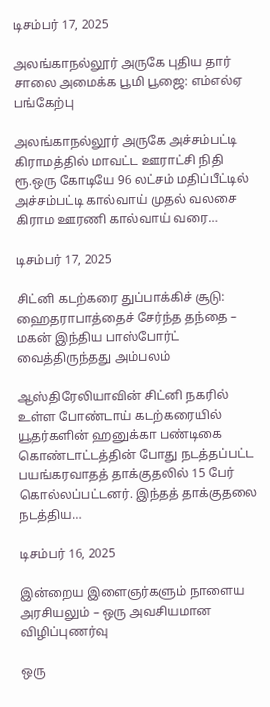டிசம்பர் 17, 2025

அலங்காநல்லூர் அருகே புதிய தார் சாலை அமைக்க பூமி பூஜை: எம்எல்ஏ பங்கேற்பு

அலங்காநல்லூர் அருகே அச்சம்பட்டி கிராமத்தில் மாவட்ட ஊராட்சி நிதி ரூ.ஒரு கோடியே 96 லட்சம் மதிப்பீட்டில் அச்சம்பட்டி கால்வாய் முதல் வலசை கிராம ஊரணி கால்வாய் வரை…

டிசம்பர் 17, 2025

சிட்னி கடற்கரை துப்பாக்கிச் சூடு: ஹைதராபாத்தைச் சேர்ந்த தந்தை – மகன் இந்திய பாஸ்போர்ட் வைத்திருந்தது அம்பலம்

ஆஸ்திரேலியாவின் சிட்னி நகரில் உள்ள போண்டாய் கடற்கரையில் யூதர்களின் ஹனுக்கா பண்டிகை கொண்டாட்டத்தின் போது நடத்தப்பட்ட பயங்கரவாதத் தாக்குதலில் 15 பேர் கொல்லப்பட்டனர். இந்தத் தாக்குதலை நடத்திய…

டிசம்பர் 16, 2025

இன்றைய இளைஞர்களும் நாளைய அரசியலும் – ஒரு அவசியமான விழிப்புணர்வு

ஒரு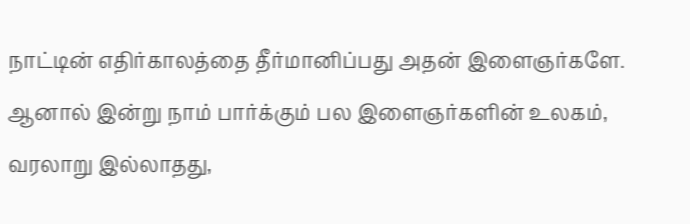நாட்டின் எதிர்காலத்தை தீர்மானிப்பது அதன் இளைஞர்களே. ஆனால் இன்று நாம் பார்க்கும் பல இளைஞர்களின் உலகம், வரலாறு இல்லாதது,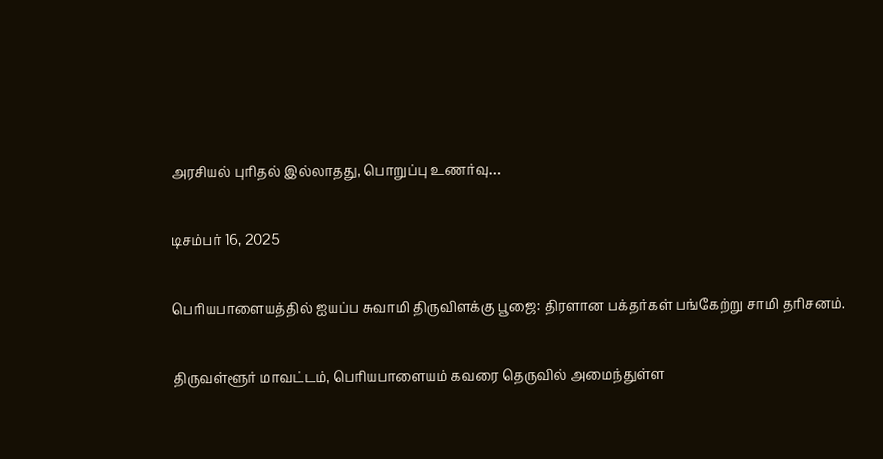அரசியல் புரிதல் இல்லாதது, பொறுப்பு உணர்வு…

டிசம்பர் 16, 2025

பெரியபாளையத்தில் ஐயப்ப சுவாமி திருவிளக்கு பூஜை: திரளான பக்தர்கள் பங்கேற்று சாமி தரிசனம்.

திருவள்ளூர் மாவட்டம், பெரியபாளையம் கவரை தெருவில் அமைந்துள்ள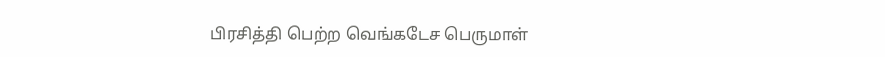பிரசித்தி பெற்ற வெங்கடேச பெருமாள்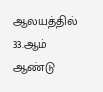ஆலயத்தில் 33.ஆம் ஆண்டு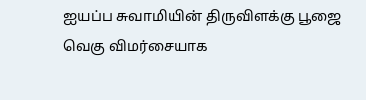ஐயப்ப சுவாமியின் திருவிளக்கு பூஜை வெகு விமர்சையாக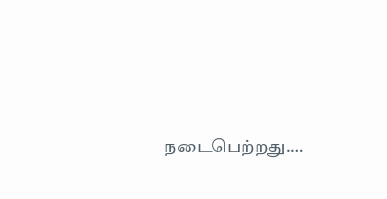நடைபெற்றது.…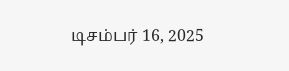டிசம்பர் 16, 2025